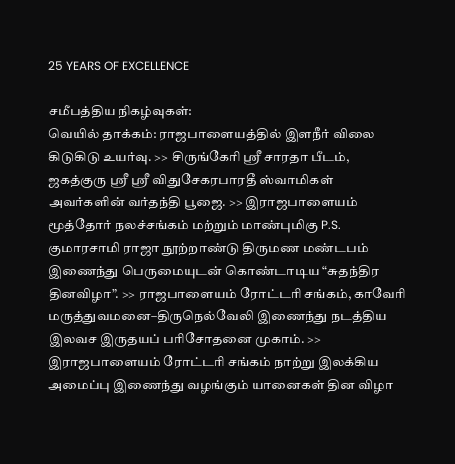25 YEARS OF EXCELLENCE

சமீபத்திய நிகழ்வுகள்:
வெயில் தாக்கம்: ராஜபாளையத்தில் இளநீர் விலை கிடுகிடு உயர்வு. >> சிருங்கேரி ஸ்ரீ சாரதா பீடம், ஜகத்குரு ஸ்ரீ ஸ்ரீ விதுசேகரபாரதீ ஸ்வாமிகள் அவர்களின் வர்தந்தி பூஜை. >> இராஜபாளையம் மூத்தோர் நலச்சங்கம் மற்றும் மாண்புமிகு P.S. குமாரசாமி ராஜா நூற்றாண்டு திருமண மண்டபம் இணைந்து பெருமையுடன் கொண்டாடிய “சுதந்திர தினவிழா”. >> ராஜபாளையம் ரோட்டரி சங்கம், காவேரி மருத்துவமனை–திருநெல்வேலி இணைந்து நடத்திய இலவச இருதயப் பரிசோதனை முகாம். >> இராஜபாளையம் ரோட்டரி சங்கம் நாற்று இலக்கிய அமைப்பு இணைந்து வழங்கும் யானைகள் தின விழா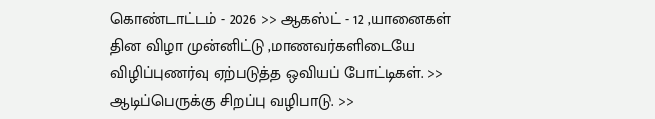கொண்டாட்டம் - 2026 >> ஆகஸ்ட் - 12 ,யானைகள் தின விழா முன்னிட்டு ,மாணவர்களிடையே விழிப்புணர்வு ஏற்படுத்த ஒவியப் போட்டிகள். >> ஆடிப்பெருக்கு சிறப்பு வழிபாடு. >>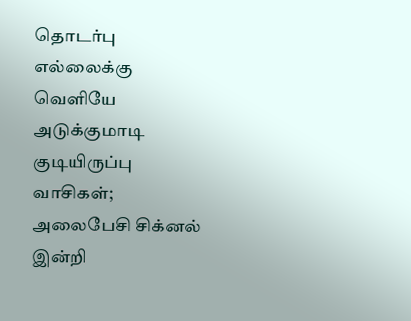தொடர்பு எல்லைக்கு வெளியே அடுக்குமாடி குடியிருப்பு வாசிகள்; அலைபேசி சிக்னல் இன்றி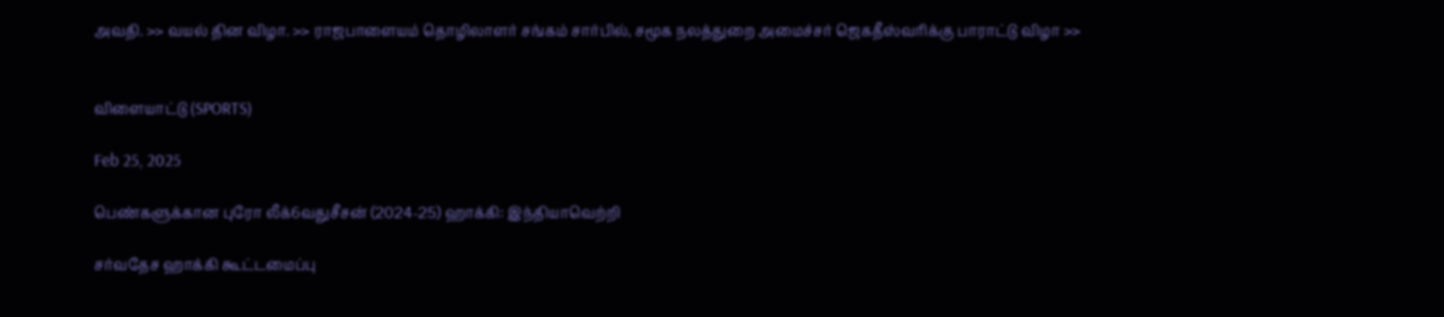அவதி. >> வயல் தின விழா. >> ராஜபாளையம் தொழிலாளர் சங்கம் சார்பில், சமூக நலத்துறை அமைச்சர் ஜெகதீஸ்வரிக்கு பாராட்டு விழா >>


விளையாட்டு (SPORTS)

Feb 25, 2025

பெண்களுக்கான புரோ லீக்6வதுசீசன் (2024-25) ஹாக்கி: இந்தியாவெற்றி

சர்வதேச ஹாக்கி கூட்டமைப்பு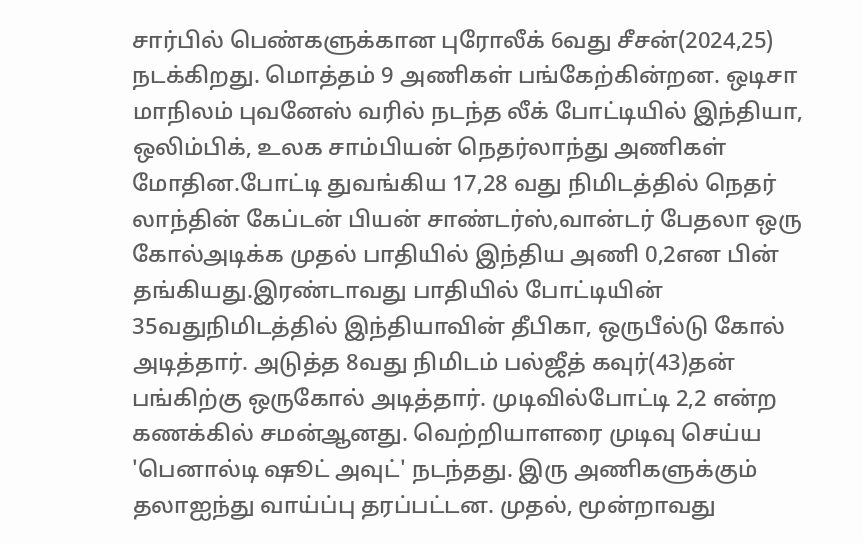சார்பில் பெண்களுக்கான புரோலீக் 6வது சீசன்(2024,25) நடக்கிறது. மொத்தம் 9 அணிகள் பங்கேற்கின்றன. ஒடிசா மாநிலம் புவனேஸ் வரில் நடந்த லீக் போட்டியில் இந்தியா, ஒலிம்பிக், உலக சாம்பியன் நெதர்லாந்து அணிகள் மோதின.போட்டி துவங்கிய 17,28 வது நிமிடத்தில் நெதர் லாந்தின் கேப்டன் பியன் சாண்டர்ஸ்,வான்டர் பேதலா ஒரு கோல்அடிக்க முதல் பாதியில் இந்திய அணி 0,2என பின் தங்கியது.இரண்டாவது பாதியில் போட்டியின் 35வதுநிமிடத்தில் இந்தியாவின் தீபிகா, ஒருபீல்டு கோல் அடித்தார். அடுத்த 8வது நிமிடம் பல்ஜீத் கவுர்(43)தன் பங்கிற்கு ஒருகோல் அடித்தார். முடிவில்போட்டி 2,2 என்ற கணக்கில் சமன்ஆனது. வெற்றியாளரை முடிவு செய்ய 'பெனால்டி ஷூட் அவுட்' நடந்தது. இரு அணிகளுக்கும் தலாஐந்து வாய்ப்பு தரப்பட்டன. முதல், மூன்றாவது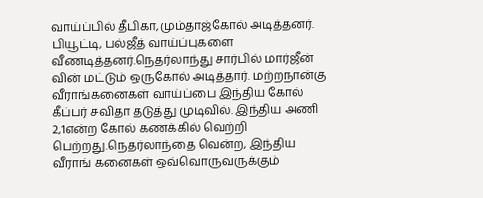வாய்ப்பில் தீபிகா,மும்தாஜ்கோல் அடித்தனர். பியூட்டி, பல்ஜீத் வாய்ப்புகளை வீணடித்தனர்.நெதர்லாந்து சார்பில் மார்ஜீன் வின் மட்டும் ஒருகோல் அடித்தார். மற்றநான்கு வீராங்கனைகள் வாய்ப்பை இந்திய கோல் கீப்பர் சவிதா தடுத்து முடிவில். இந்திய அணி 2,1என்ற கோல் கணக்கில் வெற்றி பெற்றது.நெதர்லாந்தை வென்ற, இந்திய வீராங் கனைகள் ஒவ்வொருவருக்கும்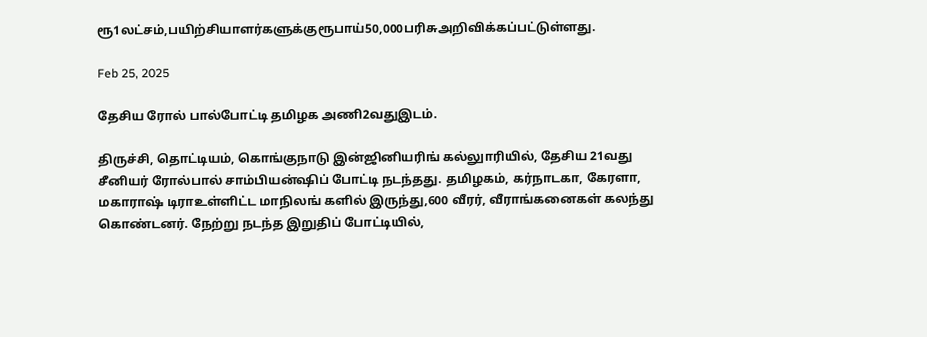ரூ1லட்சம்,பயிற்சியாளர்களுக்குரூபாய்50,000பரிசுஅறிவிக்கப்பட்டுள்ளது.

Feb 25, 2025

தேசிய ரோல் பால்போட்டி தமிழக அணி2வதுஇடம்.

திருச்சி, தொட்டியம், கொங்குநாடு இன்ஜினியரிங் கல்லுாரியில், தேசிய 21வது சீனியர் ரோல்பால் சாம்பியன்ஷிப் போட்டி நடந்தது. தமிழகம், கர்நாடகா, கேரளா, மகாராஷ் டிராஉள்ளிட்ட மாநிலங் களில் இருந்து,600 வீரர், வீராங்கனைகள் கலந்து கொண்டனர். நேற்று நடந்த இறுதிப் போட்டியில்,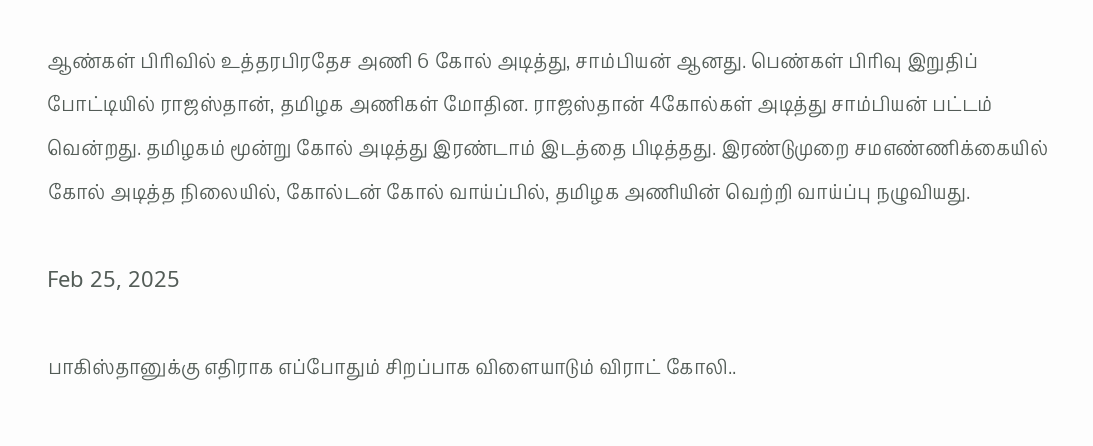ஆண்கள் பிரிவில் உத்தரபிரதேச அணி 6 கோல் அடித்து, சாம்பியன் ஆனது. பெண்கள் பிரிவு இறுதிப் போட்டியில் ராஜஸ்தான், தமிழக அணிகள் மோதின. ராஜஸ்தான் 4கோல்கள் அடித்து சாம்பியன் பட்டம் வென்றது. தமிழகம் மூன்று கோல் அடித்து இரண்டாம் இடத்தை பிடித்தது. இரண்டுமுறை சமஎண்ணிக்கையில் கோல் அடித்த நிலையில், கோல்டன் கோல் வாய்ப்பில், தமிழக அணியின் வெற்றி வாய்ப்பு நழுவியது.

Feb 25, 2025

பாகிஸ்தானுக்கு எதிராக எப்போதும் சிறப்பாக விளையாடும் விராட் கோலி..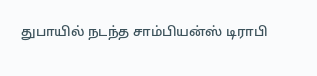துபாயில் நடந்த சாம்பியன்ஸ் டிராபி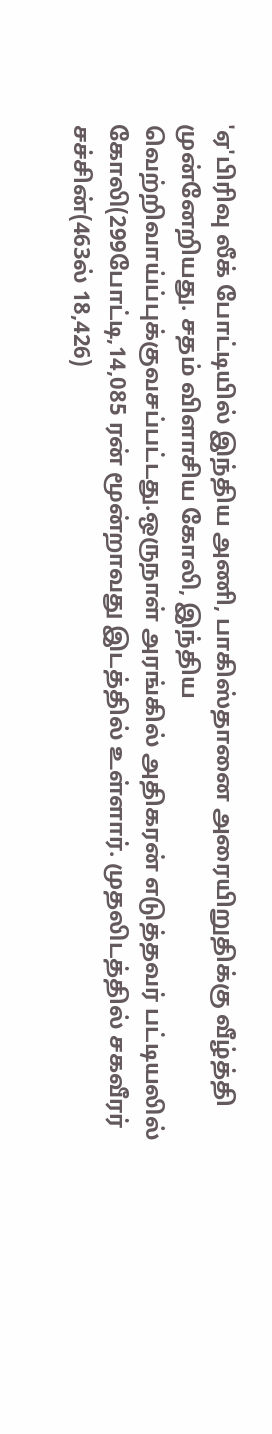'ஏ'பிரிவு லீக் போட்டியில் இந்திய அணி, பாகிஸ்தானை அரையிறுதிக்கு வீழ்த்தி முன்னேறியது. சதம் விளாசிய கோலி, இந்திய வெற்றிவாய்ப்புக்குவசப்பட்டது.ஒருநாள் அரங்கில் அதிகரன் எடுத்தவர் பட்டியலில் கோலி(299போட்டி,14,085 ரன் மூன்றாவது இடத்தில் உள்ளார். முதலிடத்தில் சகவீரர் சச்சின்(463ல் 18,426)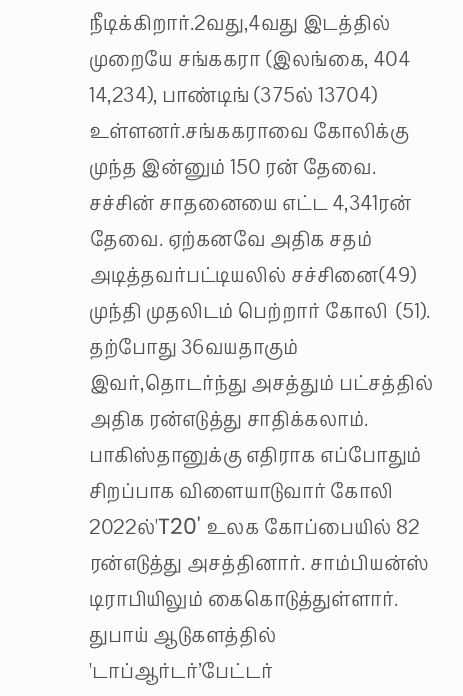நீடிக்கிறார்.2வது,4வது இடத்தில் முறையே சங்ககரா (இலங்கை, 404 14,234), பாண்டிங் (375ல் 13704) உள்ளனர்.சங்ககராவை கோலிக்கு முந்த இன்னும் 150 ரன் தேவை. சச்சின் சாதனையை எட்ட 4,341ரன் தேவை. ஏற்கனவே அதிக சதம் அடித்தவர்பட்டியலில் சச்சினை(49) முந்தி முதலிடம் பெற்றார் கோலி  (51). தற்போது 36வயதாகும் இவர்,தொடர்ந்து அசத்தும் பட்சத்தில் அதிக ரன்எடுத்து சாதிக்கலாம். பாகிஸ்தானுக்கு எதிராக எப்போதும் சிறப்பாக விளையாடுவார் கோலி  2022ல்'T20' உலக கோப்பையில் 82 ரன்எடுத்து அசத்தினார். சாம்பியன்ஸ் டிராபியிலும் கைகொடுத்துள்ளார். துபாய் ஆடுகளத்தில் 'டாப்ஆர்டர்’பேட்டர்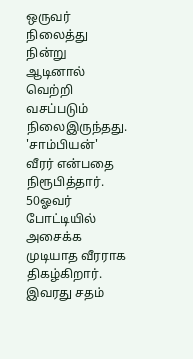ஒருவர் நிலைத்து நின்று ஆடினால் வெற்றி வசப்படும் நிலைஇருந்தது. 'சாம்பியன்' வீரர் என்பதை நிரூபித்தார். 50ஓவர் போட்டியில் அசைக்க முடியாத வீரராக திகழ்கிறார். இவரது சதம்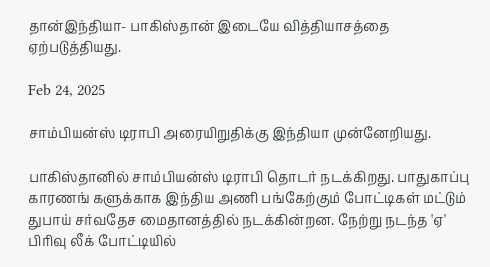தான்இந்தியா- பாகிஸ்தான் இடையே வித்தியாசத்தை ஏற்படுத்தியது.

Feb 24, 2025

சாம்பியன்ஸ் டிராபி அரையிறுதிக்கு இந்தியா முன்னேறியது.

பாகிஸ்தானில் சாம்பியன்ஸ் டிராபி தொடர் நடக்கிறது. பாதுகாப்பு காரணங் களுக்காக இந்திய அணி பங்கேற்கும் போட்டிகள் மட்டும் துபாய் சர்வதேச மைதானத்தில் நடக்கின்றன. நேற்று நடந்த 'ஏ' பிரிவு லீக் போட்டியில்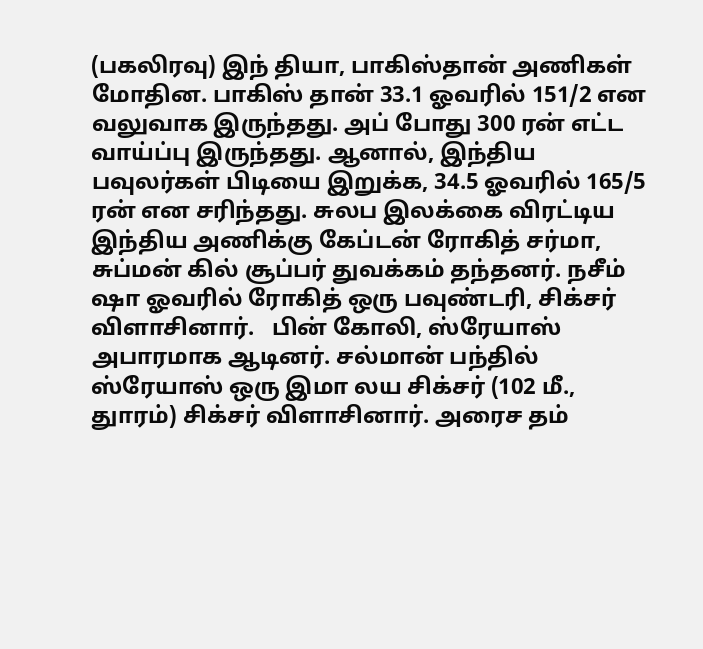(பகலிரவு) இந் தியா, பாகிஸ்தான் அணிகள் மோதின. பாகிஸ் தான் 33.1 ஓவரில் 151/2 என வலுவாக இருந்தது. அப் போது 300 ரன் எட்ட வாய்ப்பு இருந்தது. ஆனால், இந்திய பவுலர்கள் பிடியை இறுக்க, 34.5 ஓவரில் 165/5 ரன் என சரிந்தது. சுலப இலக்கை விரட்டிய இந்திய அணிக்கு கேப்டன் ரோகித் சர்மா, சுப்மன் கில் சூப்பர் துவக்கம் தந்தனர். நசீம் ஷா ஓவரில் ரோகித் ஒரு பவுண்டரி, சிக்சர் விளாசினார்.   பின் கோலி, ஸ்ரேயாஸ் அபாரமாக ஆடினர். சல்மான் பந்தில் ஸ்ரேயாஸ் ஒரு இமா லய சிக்சர் (102 மீ., துாரம்) சிக்சர் விளாசினார். அரைச தம்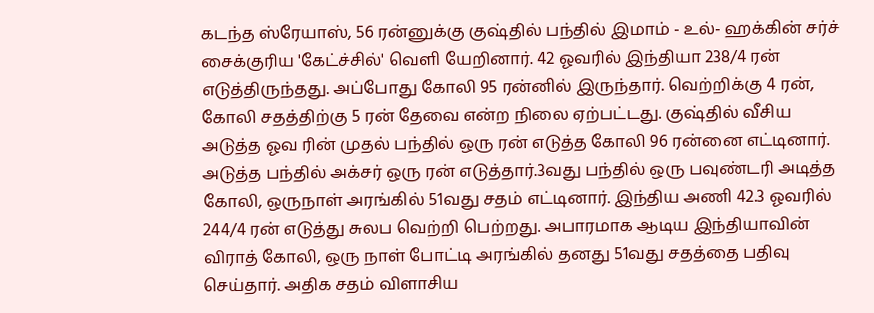கடந்த ஸ்ரேயாஸ், 56 ரன்னுக்கு குஷ்தில் பந்தில் இமாம் - உல்- ஹக்கின் சர்ச் சைக்குரிய 'கேட்ச்சில்' வெளி யேறினார். 42 ஓவரில் இந்தியா 238/4 ரன் எடுத்திருந்தது. அப்போது கோலி 95 ரன்னில் இருந்தார். வெற்றிக்கு 4 ரன், கோலி சதத்திற்கு 5 ரன் தேவை என்ற நிலை ஏற்பட்டது. குஷ்தில் வீசிய அடுத்த ஓவ ரின் முதல் பந்தில் ஒரு ரன் எடுத்த கோலி 96 ரன்னை எட்டினார். அடுத்த பந்தில் அக்சர் ஒரு ரன் எடுத்தார்.3வது பந்தில் ஒரு பவுண்டரி அடித்த கோலி, ஒருநாள் அரங்கில் 51வது சதம் எட்டினார். இந்திய அணி 42.3 ஓவரில் 244/4 ரன் எடுத்து சுலப வெற்றி பெற்றது. அபாரமாக ஆடிய இந்தியாவின் விராத் கோலி, ஒரு நாள் போட்டி அரங்கில் தனது 51வது சதத்தை பதிவு செய்தார். அதிக சதம் விளாசிய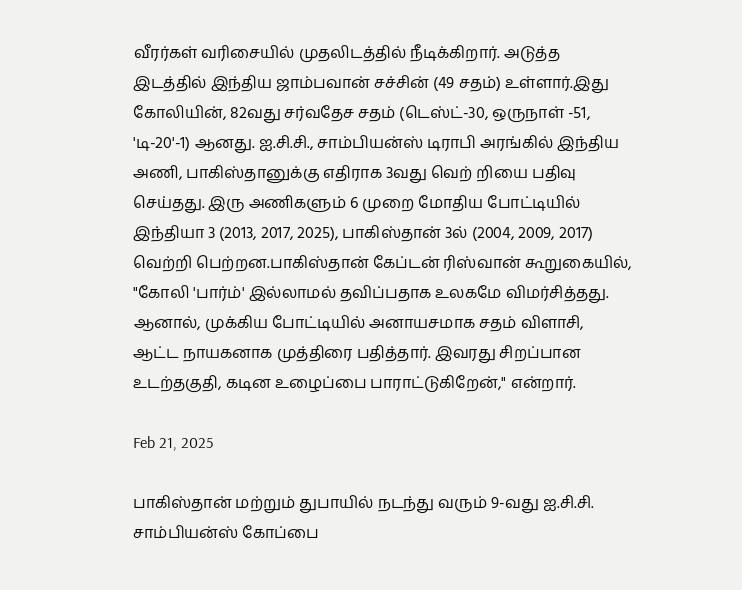வீரர்கள் வரிசையில் முதலிடத்தில் நீடிக்கிறார். அடுத்த இடத்தில் இந்திய ஜாம்பவான் சச்சின் (49 சதம்) உள்ளார்.இது கோலியின், 82வது சர்வதேச சதம் (டெஸ்ட்-30, ஒருநாள் -51, 'டி-20'-1) ஆனது. ஐ.சி.சி., சாம்பியன்ஸ் டிராபி அரங்கில் இந்திய அணி, பாகிஸ்தானுக்கு எதிராக 3வது வெற் றியை பதிவு செய்தது. இரு அணிகளும் 6 முறை மோதிய போட்டியில் இந்தியா 3 (2013, 2017, 2025), பாகிஸ்தான் 3ல் (2004, 2009, 2017) வெற்றி பெற்றன.பாகிஸ்தான் கேப்டன் ரிஸ்வான் கூறுகையில், "கோலி 'பார்ம்' இல்லாமல் தவிப்பதாக உலகமே விமர்சித்தது. ஆனால், முக்கிய போட்டியில் அனாயசமாக சதம் விளாசி, ஆட்ட நாயகனாக முத்திரை பதித்தார். இவரது சிறப்பான உடற்தகுதி, கடின உழைப்பை பாராட்டுகிறேன்," என்றார்.

Feb 21, 2025

பாகிஸ்தான் மற்றும் துபாயில் நடந்து வரும் 9-வது ஐ.சி.சி. சாம்பியன்ஸ் கோப்பை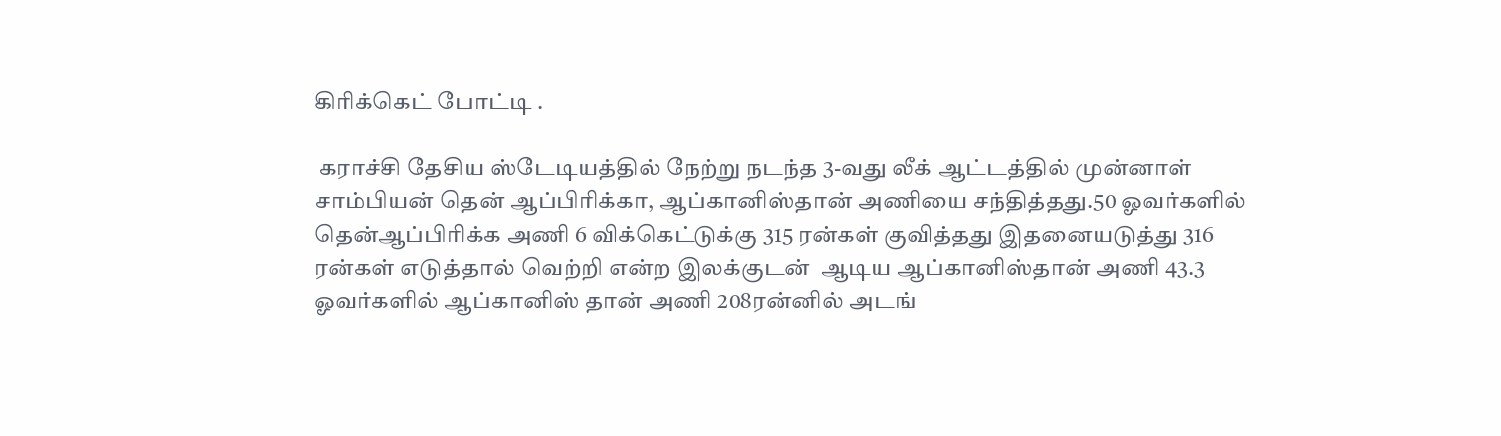கிரிக்கெட் போட்டி .

 கராச்சி தேசிய ஸ்டேடியத்தில் நேற்று நடந்த 3-வது லீக் ஆட்டத்தில் முன்னாள் சாம்பியன் தென் ஆப்பிரிக்கா, ஆப்கானிஸ்தான் அணியை சந்தித்தது.50 ஓவர்களில் தென்ஆப்பிரிக்க அணி 6 விக்கெட்டுக்கு 315 ரன்கள் குவித்தது இதனையடுத்து 316 ரன்கள் எடுத்தால் வெற்றி என்ற இலக்குடன்  ஆடிய ஆப்கானிஸ்தான் அணி 43.3 ஓவர்களில் ஆப்கானிஸ் தான் அணி 208ரன்னில் அடங்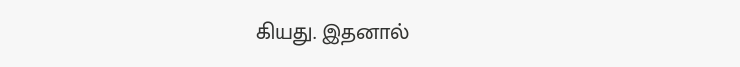கியது. இதனால்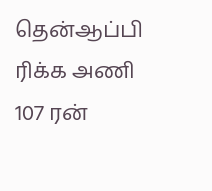தென்ஆப்பி ரிக்க அணி 107 ரன்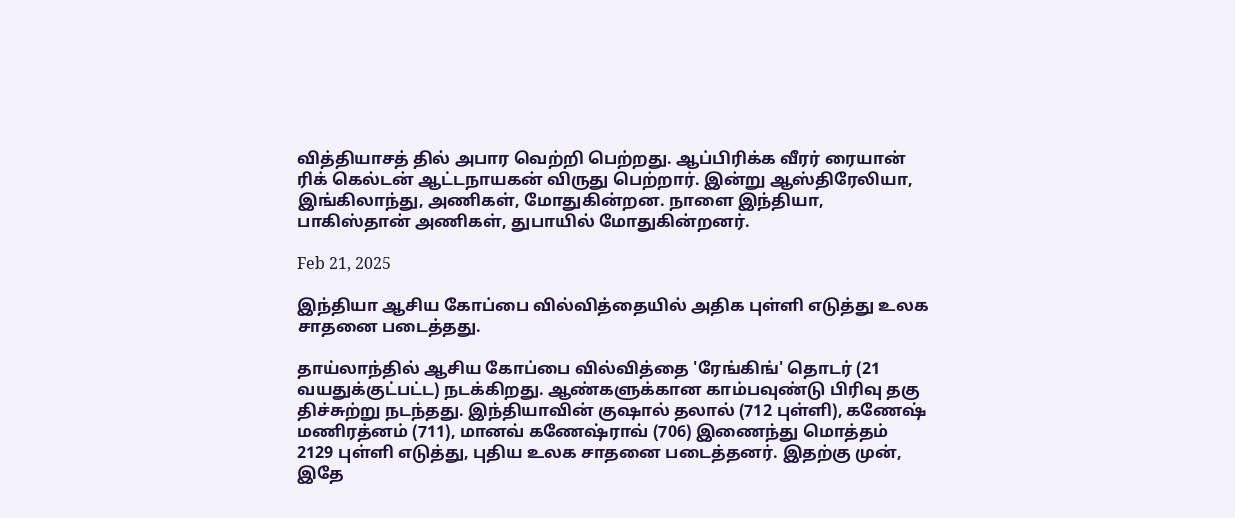வித்தியாசத் தில் அபார வெற்றி பெற்றது. ஆப்பிரிக்க வீரர் ரையான் ரிக் கெல்டன் ஆட்டநாயகன் விருது பெற்றார். இன்று ஆஸ்திரேலியா, இங்கிலாந்து, அணிகள், மோதுகின்றன. நாளை இந்தியா, பாகிஸ்தான் அணிகள், துபாயில் மோதுகின்றனர்.

Feb 21, 2025

இந்தியா ஆசிய கோப்பை வில்வித்தையில் அதிக புள்ளி எடுத்து உலக சாதனை படைத்தது.

தாய்லாந்தில் ஆசிய கோப்பை வில்வித்தை 'ரேங்கிங்' தொடர் (21 வயதுக்குட்பட்ட) நடக்கிறது. ஆண்களுக்கான காம்பவுண்டு பிரிவு தகு திச்சுற்று நடந்தது. இந்தியாவின் குஷால் தலால் (712 புள்ளி), கணேஷ் மணிரத்னம் (711), மானவ் கணேஷ்ராவ் (706) இணைந்து மொத்தம் 2129 புள்ளி எடுத்து, புதிய உலக சாதனை படைத்தனர். இதற்கு முன், இதே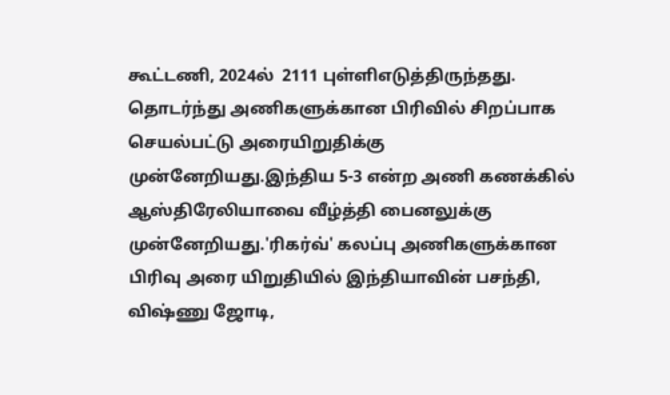கூட்டணி, 2024ல்  2111 புள்ளிஎடுத்திருந்தது. தொடர்ந்து அணிகளுக்கான பிரிவில் சிறப்பாக செயல்பட்டு அரையிறுதிக்கு முன்னேறியது.இந்திய 5-3 என்ற அணி கணக்கில் ஆஸ்திரேலியாவை வீழ்த்தி பைனலுக்கு  முன்னேறியது.'ரிகர்வ்' கலப்பு அணிகளுக்கான பிரிவு அரை யிறுதியில் இந்தியாவின் பசந்தி, விஷ்ணு ஜோடி,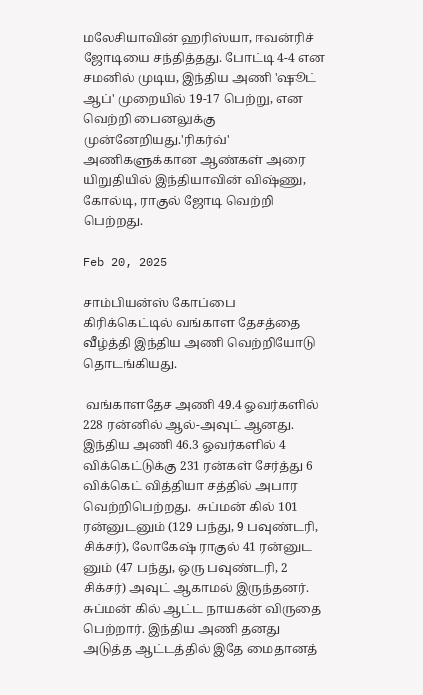மலேசியாவின் ஹரிஸ்யா, ஈவன்ரிச் ஜோடியை சந்தித்தது. போட்டி 4-4 என சமனில் முடிய, இந்திய அணி 'ஷூட் ஆப்' முறையில் 19-17 பெற்று, என வெற்றி பைனலுக்கு முன்னேறியது.'ரிகர்வ்' அணிகளுக்கான ஆண்கள் அரை யிறுதியில் இந்தியாவின் விஷ்ணு, கோல்டி, ராகுல் ஜோடி வெற்றி பெற்றது.

Feb 20, 2025

சாம்பியன்ஸ் கோப்பை கிரிக்கெட்டில் வங்காள தேசத்தை வீழ்த்தி இந்திய அணி வெற்றியோடு தொடங்கியது.

 வங்காளதேச அணி 49.4 ஓவர்களில் 228 ரன்னில் ஆல்-அவுட் ஆனது.  இந்திய அணி 46.3 ஓவர்களில் 4 விக்கெட்டுக்கு 231 ரன்கள் சேர்த்து 6 விக்கெட் வித்தியா சத்தில் அபார வெற்றிபெற்றது.  சுப்மன் கில் 101 ரன்னுடனும் (129 பந்து, 9 பவுண்டரி, சிக்சர்), லோகேஷ் ராகுல் 41 ரன்னுட னும் (47 பந்து, ஒரு பவுண்டரி, 2 சிக்சர்) அவுட் ஆகாமல் இருந்தனர். சுப்மன் கில் ஆட்ட நாயகன் விருதை பெற்றார். இந்திய அணி தனது அடுத்த ஆட்டத்தில் இதே மைதானத்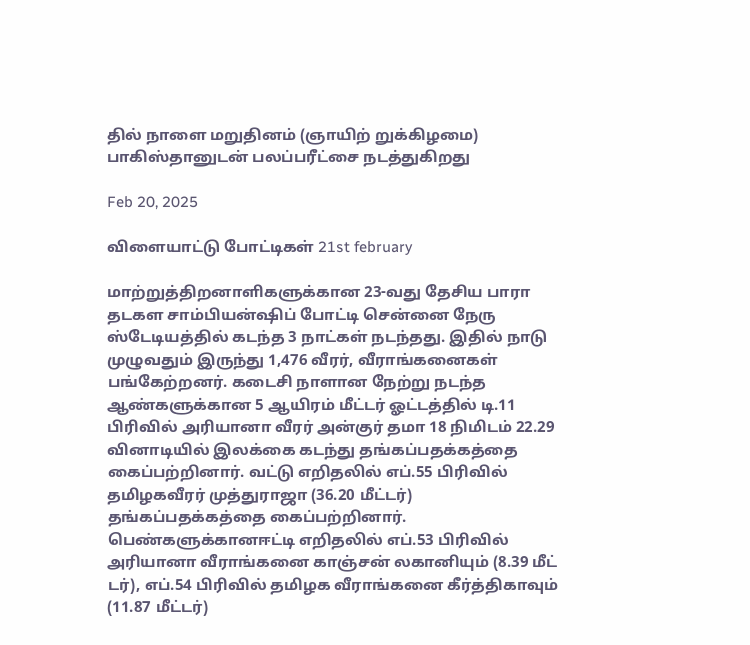தில் நாளை மறுதினம் (ஞாயிற் றுக்கிழமை) பாகிஸ்தானுடன் பலப்பரீட்சை நடத்துகிறது

Feb 20, 2025

விளையாட்டு போட்டிகள் 21st february

மாற்றுத்திறனாளிகளுக்கான 23-வது தேசிய பாரா தடகள சாம்பியன்ஷிப் போட்டி சென்னை நேரு ஸ்டேடியத்தில் கடந்த 3 நாட்கள் நடந்தது. இதில் நாடு முழுவதும் இருந்து 1,476 வீரர், வீராங்கனைகள் பங்கேற்றனர். கடைசி நாளான நேற்று நடந்த ஆண்களுக்கான 5 ஆயிரம் மீட்டர் ஓட்டத்தில் டி.11 பிரிவில் அரியானா வீரர் அன்குர் தமா 18 நிமிடம் 22.29 வினாடியில் இலக்கை கடந்து தங்கப்பதக்கத்தை கைப்பற்றினார். வட்டு எறிதலில் எப்.55 பிரிவில் தமிழகவீரர் முத்துராஜா (36.20 மீட்டர்) தங்கப்பதக்கத்தை கைப்பற்றினார். பெண்களுக்கானஈட்டி எறிதலில் எப்.53 பிரிவில் அரியானா வீராங்கனை காஞ்சன் லகானியும் (8.39 மீட் டர்), எப்.54 பிரிவில் தமிழக வீராங்கனை கீர்த்திகாவும் (11.87 மீட்டர்)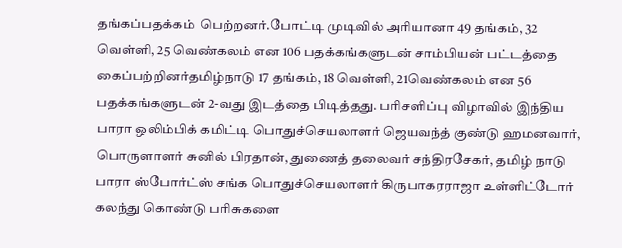தங்கப்பதக்கம்  பெற்றனர்.போட்டி முடிவில் அரியானா 49 தங்கம், 32 வெள்ளி, 25 வெண்கலம் என 106 பதக்கங்களுடன் சாம்பியன் பட்டத்தை கைப்பற்றினர்தமிழ்நாடு 17 தங்கம், 18 வெள்ளி, 21வெண்கலம் என 56 பதக்கங்களுடன் 2-வது இடத்தை பிடித்தது. பரிசளிப்பு விழாவில் இந்திய பாரா ஒலிம்பிக் கமிட்டி பொதுச்செயலாளர் ஜெயவந்த் குண்டு ஹமனவார், பொருளாளர் சுனில் பிரதான், துணைத் தலைவர் சந்திரசேகர், தமிழ் நாடு பாரா ஸ்போர்ட்ஸ் சங்க பொதுச்செயலாளர் கிருபாகரராஜா உள்ளிட்டோர் கலந்து கொண்டு பரிசுகளை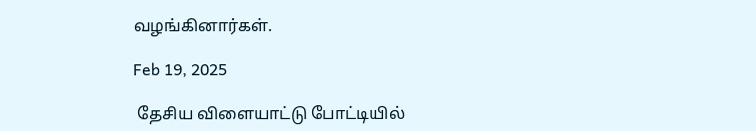வழங்கினார்கள்.

Feb 19, 2025

 தேசிய விளையாட்டு போட்டியில்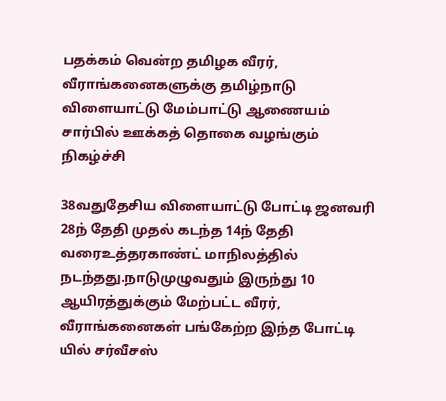பதக்கம் வென்ற தமிழக வீரர், வீராங்கனைகளுக்கு தமிழ்நாடு விளையாட்டு மேம்பாட்டு ஆணையம் சார்பில் ஊக்கத் தொகை வழங்கும் நிகழ்ச்சி

38வதுதேசிய விளையாட்டு போட்டி ஜனவரி 28ந் தேதி முதல் கடந்த 14ந் தேதி வரைஉத்தரகாண்ட் மாநிலத்தில் நடந்தது.நாடுமுழுவதும் இருந்து 10 ஆயிரத்துக்கும் மேற்பட்ட வீரர், வீராங்கனைகள் பங்கேற்ற இந்த போட்டி யில் சர்வீசஸ்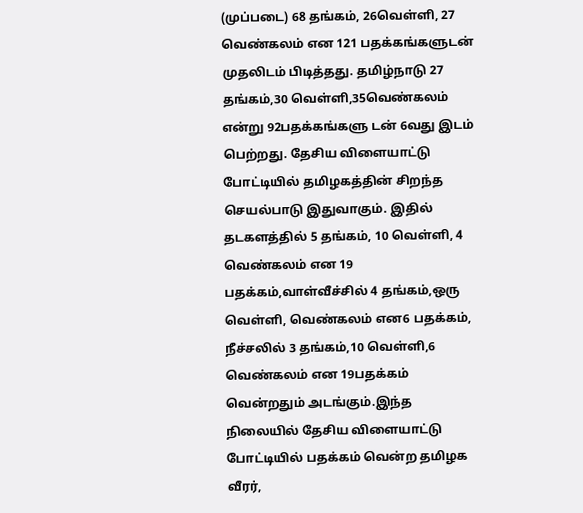(முப்படை) 68 தங்கம், 26வெள்ளி, 27 வெண்கலம் என 121 பதக்கங்களுடன் முதலிடம் பிடித்தது. தமிழ்நாடு 27 தங்கம்,30 வெள்ளி,35வெண்கலம் என்று 92பதக்கங்களு டன் 6வது இடம் பெற்றது. தேசிய விளையாட்டு போட்டியில் தமிழகத்தின் சிறந்த செயல்பாடு இதுவாகும். இதில் தடகளத்தில் 5 தங்கம், 10 வெள்ளி, 4 வெண்கலம் என 19 பதக்கம்,வாள்வீச்சில் 4 தங்கம்,ஒரு வெள்ளி, வெண்கலம் என6 பதக்கம், நீச்சலில் 3 தங்கம்,10 வெள்ளி,6 வெண்கலம் என 19பதக்கம் வென்றதும் அடங்கும்.இந்த நிலையில் தேசிய விளையாட்டு போட்டியில் பதக்கம் வென்ற தமிழக வீரர்,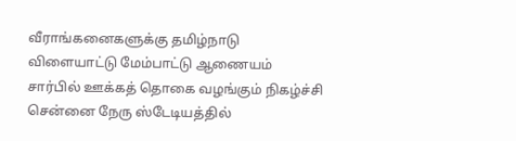வீராங்கனைகளுக்கு தமிழ்நாடு விளையாட்டு மேம்பாட்டு ஆணையம் சார்பில் ஊக்கத் தொகை வழங்கும் நிகழ்ச்சி சென்னை நேரு ஸ்டேடியத்தில்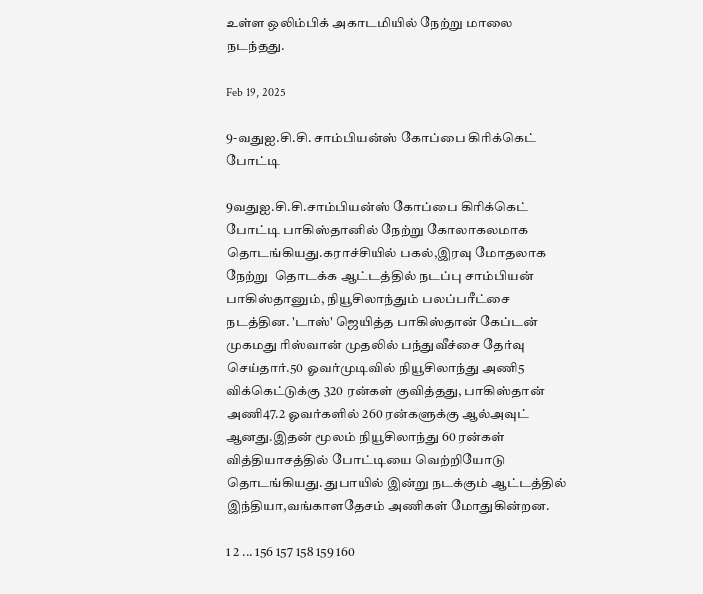உள்ள ஒலிம்பிக் அகாடமியில் நேற்று மாலை நடந்தது.

Feb 19, 2025

9-வதுஐ.சி.சி. சாம்பியன்ஸ் கோப்பை கிரிக்கெட் போட்டி

9வதுஐ.சி.சி.சாம்பியன்ஸ் கோப்பை கிரிக்கெட் போட்டி பாகிஸ்தானில் நேற்று கோலாகலமாக தொடங்கியது.கராச்சியில் பகல்,இரவு மோதலாக நேற்று  தொடக்க ஆட்டத்தில் நடப்பு சாம்பியன் பாகிஸ்தானும், நியூசிலாந்தும் பலப்பரீட்சை நடத்தின. 'டாஸ்' ஜெயித்த பாகிஸ்தான் கேப்டன் முகமது ரிஸ்வான் முதலில் பந்துவீச்சை தேர்வு செய்தார்.50 ஓவர்முடிவில் நியூசிலாந்து அணி5 விக்கெட்டுக்கு 320 ரன்கள் குவித்தது, பாகிஸ்தான் அணி47.2 ஓவர்களில் 260 ரன்களுக்கு ஆல்அவுட் ஆனது.இதன் மூலம் நியூசிலாந்து 60 ரன்கள் வித்தியாசத்தில் போட்டியை வெற்றியோடு தொடங்கியது. துபாயில் இன்று நடக்கும் ஆட்டத்தில் இந்தியா,வங்காளதேசம் அணிகள் மோதுகின்றன.

1 2 ... 156 157 158 159 160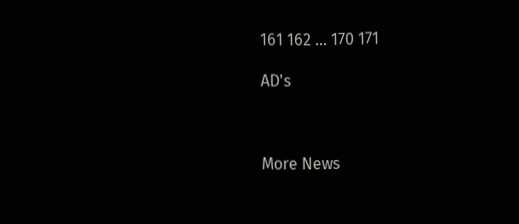161 162 ... 170 171

AD's



More News